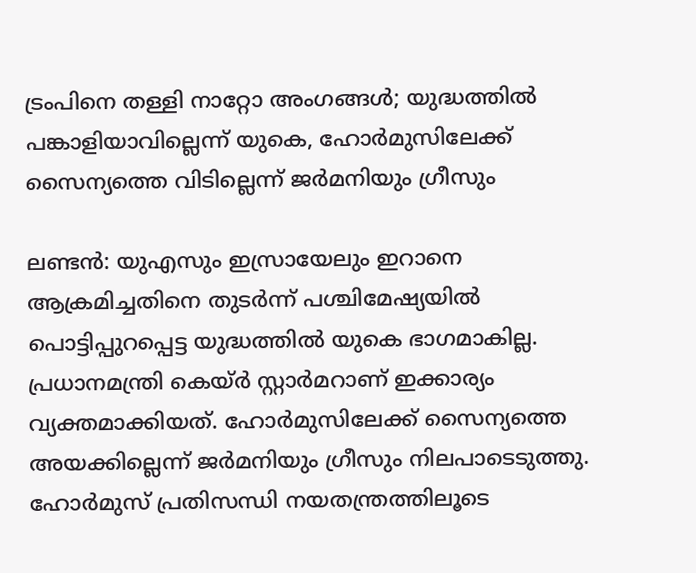ട്രംപിനെ തള്ളി നാറ്റോ അംഗങ്ങള്‍; യുദ്ധത്തില്‍ പങ്കാളിയാവില്ലെന്ന് യുകെ, ഹോര്‍മുസിലേക്ക് സൈന്യത്തെ വിടില്ലെന്ന് ജര്‍മനിയും ഗ്രീസും

ലണ്ടന്‍: യുഎസും ഇസ്രായേലും ഇറാനെ ആക്രമിച്ചതിനെ തുടര്‍ന്ന് പശ്ചിമേഷ്യയില്‍ പൊട്ടിപ്പുറപ്പെട്ട യുദ്ധത്തില്‍ യുകെ ഭാഗമാകില്ല. പ്രധാനമന്ത്രി കെയ്ർ സ്റ്റാര്‍മറാണ് ഇക്കാര്യം വ്യക്തമാക്കിയത്. ഹോര്‍മുസിലേക്ക് സൈന്യത്തെ അയക്കില്ലെന്ന് ജര്‍മനിയും ഗ്രീസും നിലപാടെടുത്തു. ഹോര്‍മുസ് പ്രതിസന്ധി നയതന്ത്രത്തിലൂടെ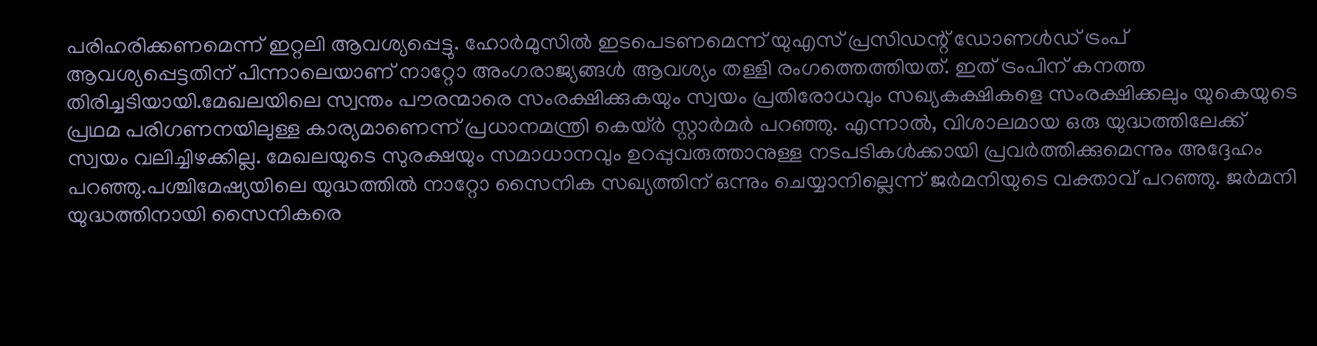പരിഹരിക്കണമെന്ന് ഇറ്റലി ആവശ്യപ്പെട്ടു. ഹോര്‍മുസില്‍ ഇടപെടണമെന്ന് യുഎസ് പ്രസിഡന്റ് ഡോണള്‍ഡ് ട്രംപ് ആവശ്യപ്പെട്ടതിന് പിന്നാലെയാണ് നാറ്റോ അംഗരാജ്യങ്ങള്‍ ആവശ്യം തള്ളി രംഗത്തെത്തിയത്. ഇത് ട്രംപിന് കനത്ത തിരിച്ചടിയായി.മേഖലയിലെ സ്വന്തം പൗരന്മാരെ സംരക്ഷിക്കുകയും സ്വയം പ്രതിരോധവും സഖ്യകക്ഷികളെ സംരക്ഷിക്കലും യുകെയുടെ പ്രഥമ പരിഗണനയിലുള്ള കാര്യമാണെന്ന് പ്രധാനമന്ത്രി കെയ്ർ സ്റ്റാര്‍മര്‍ പറഞ്ഞു. എന്നാല്‍, വിശാലമായ ഒരു യുദ്ധത്തിലേക്ക് സ്വയം വലിച്ചിഴക്കില്ല. മേഖലയുടെ സുരക്ഷയും സമാധാനവും ഉറപ്പുവരുത്താനുള്ള നടപടികള്‍ക്കായി പ്രവര്‍ത്തിക്കുമെന്നും അദ്ദേഹം പറഞ്ഞു.പശ്ചിമേഷ്യയിലെ യുദ്ധത്തില്‍ നാറ്റോ സൈനിക സഖ്യത്തിന് ഒന്നും ചെയ്യാനില്ലെന്ന് ജര്‍മനിയുടെ വക്താവ് പറഞ്ഞു. ജര്‍മനി യുദ്ധത്തിനായി സൈനികരെ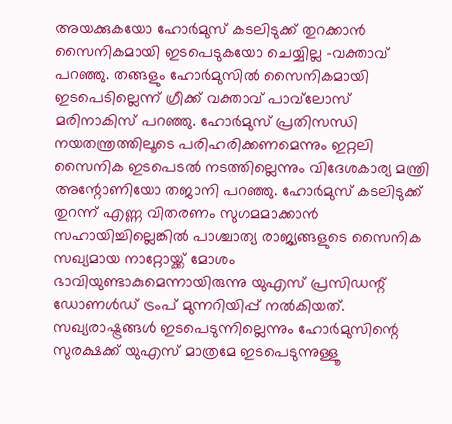അയക്കുകയോ ഹോര്‍മുസ് കടലിടുക്ക് തുറക്കാന്‍ സൈനികമായി ഇടപെടുകയോ ചെയ്യില്ല -വക്താവ് പറഞ്ഞു. തങ്ങളും ഹോര്‍മുസില്‍ സൈനികമായി ഇടപെടില്ലെന്ന് ഗ്രീക്ക് വക്താവ് പാവ്‌ലോസ് മരിനാകിസ് പറഞ്ഞു. ഹോര്‍മുസ് പ്രതിസന്ധി നയതന്ത്രത്തിലൂടെ പരിഹരിക്കണമെന്നും ഇറ്റലി സൈനിക ഇടപെടല്‍ നടത്തില്ലെന്നും വിദേശകാര്യ മന്ത്രി അന്റോണിയോ തജാനി പറഞ്ഞു. ഹോര്‍മുസ് കടലിടുക്ക് തുറന്ന് എണ്ണ വിതരണം സുഗമമാക്കാന്‍ സഹായിച്ചില്ലെങ്കില്‍ പാശ്ചാത്യ രാജ്യങ്ങളുടെ സൈനിക സഖ്യമായ നാറ്റോയ്ക്ക് മോശം ഭാവിയുണ്ടാകുമെന്നായിരുന്നു യുഎസ് പ്രസിഡന്റ് ഡോണള്‍ഡ് ട്രംപ് മുന്നറിയിപ്പ് നല്‍കിയത്. സഖ്യരാഷ്ട്രങ്ങള്‍ ഇടപെടുന്നില്ലെന്നും ഹോര്‍മുസിന്റെ സുരക്ഷക്ക് യുഎസ് മാത്രമേ ഇടപെടുന്നുള്ളൂ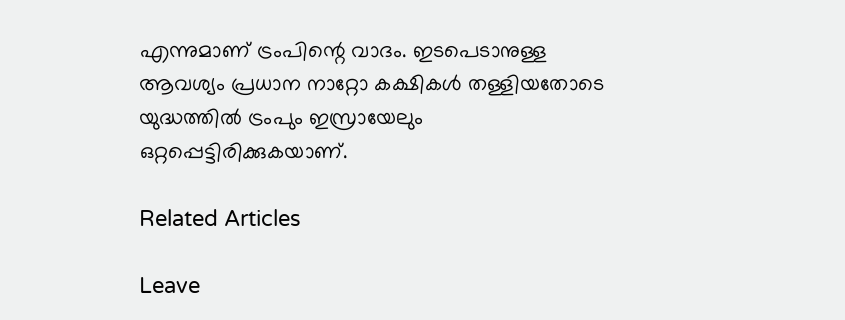എന്നുമാണ് ട്രംപിന്റെ വാദം. ഇടപെടാനുള്ള ആവശ്യം പ്രധാന നാറ്റോ കക്ഷികള്‍ തള്ളിയതോടെ യുദ്ധത്തില്‍ ട്രംപും ഇസ്രായേലും ഒറ്റപ്പെട്ടിരിക്കുകയാണ്.

Related Articles

Leave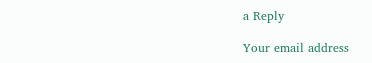a Reply

Your email address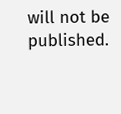will not be published.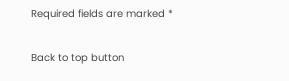Required fields are marked *

Back to top button